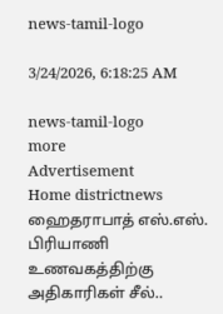news-tamil-logo

3/24/2026, 6:18:25 AM

news-tamil-logo
more
Advertisement
Home districtnews ஹைதராபாத் எஸ்.எஸ். பிரியாணி உணவகத்திற்கு அதிகாரிகள் சீல்..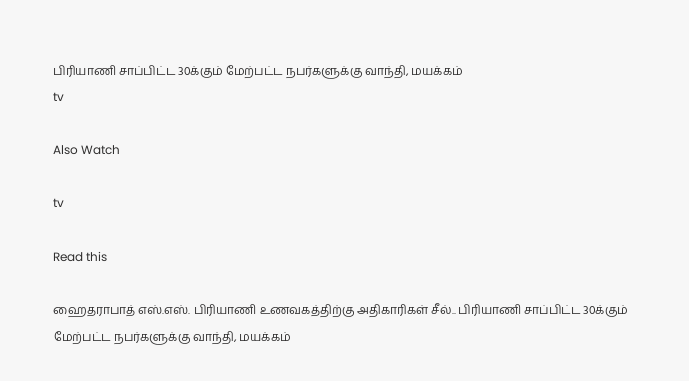பிரியாணி சாப்பிட்ட 30க்கும் மேற்பட்ட நபர்களுக்கு வாந்தி, மயக்கம்
tv

Also Watch

tv

Read this

ஹைதராபாத் எஸ்.எஸ். பிரியாணி உணவகத்திற்கு அதிகாரிகள் சீல்.. பிரியாணி சாப்பிட்ட 30க்கும் மேற்பட்ட நபர்களுக்கு வாந்தி, மயக்கம்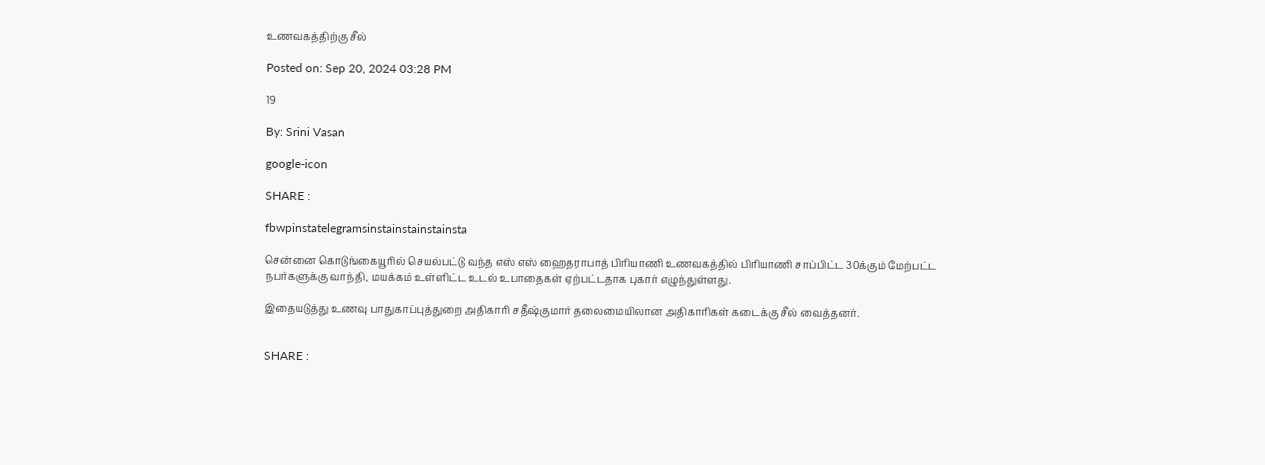உணவகத்திற்கு சீல்

Posted on: Sep 20, 2024 03:28 PM

19

By: Srini Vasan

google-icon

SHARE :

fbwpinstatelegramsinstainstainstainsta

சென்னை கொடுங்கையூரில் செயல்பட்டு வந்த எஸ் எஸ் ஹைதராபாத் பிரியாணி உணவகத்தில் பிரியாணி சாப்பிட்ட 30க்கும் மேற்பட்ட நபர்களுக்கு வாந்தி, மயக்கம் உள்ளிட்ட உடல் உபாதைகள் ஏற்பட்டதாக புகார் எழுந்துள்ளது.

இதையடுத்து உணவு பாதுகாப்புத்துறை அதிகாரி சதீஷ்குமார் தலைமையிலான அதிகாரிகள் கடைக்கு சீல் வைத்தனர்.


SHARE :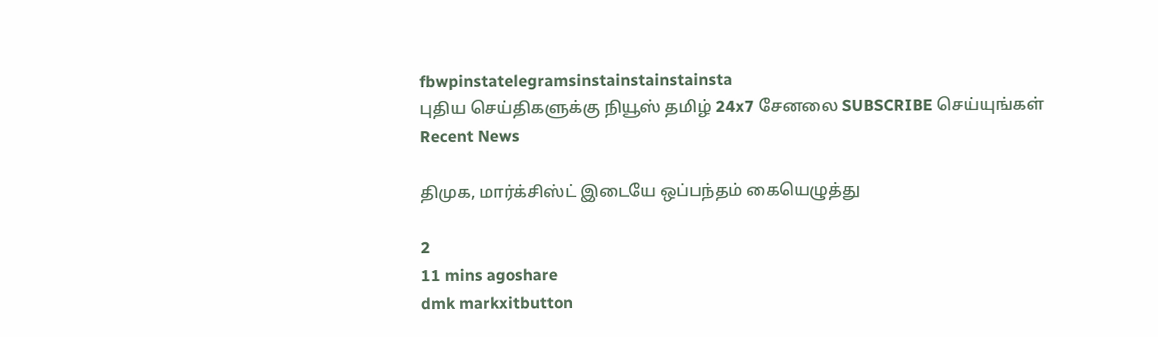fbwpinstatelegramsinstainstainstainsta
புதிய செய்திகளுக்கு நியூஸ் தமிழ் 24x7 சேனலை SUBSCRIBE செய்யுங்கள்
Recent News

திமுக, மார்க்சிஸ்ட் இடையே ஒப்பந்தம் கையெழுத்து

2
11 mins agoshare
dmk markxitbutton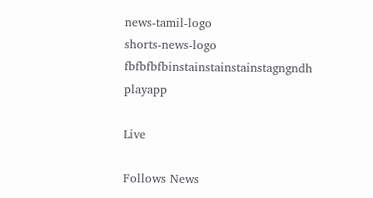news-tamil-logo
shorts-news-logo
fbfbfbfbinstainstainstainstagngndh
playapp

Live

Follows News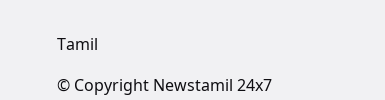Tamil

© Copyright Newstamil 24x7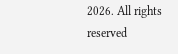2026. All rights reserved